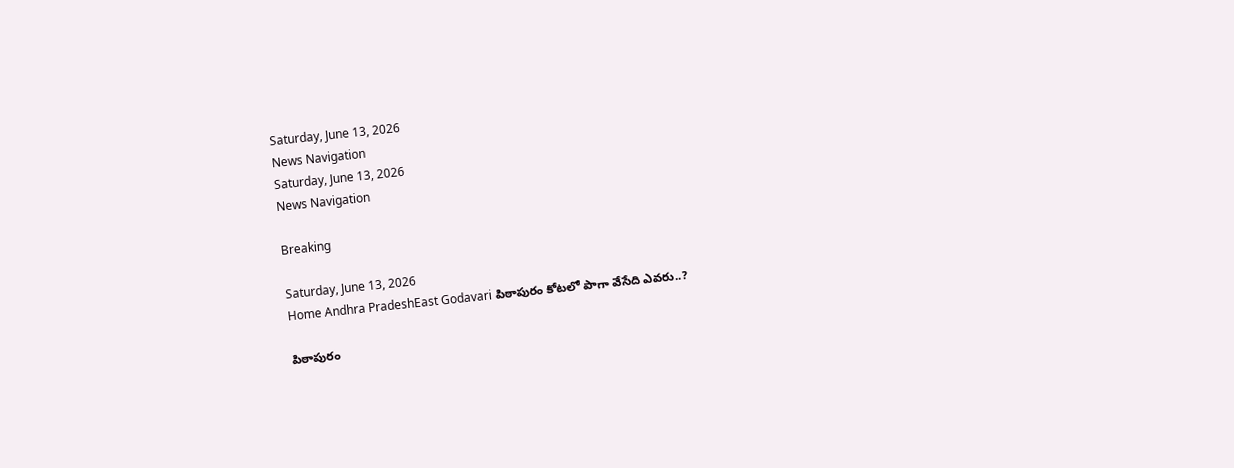Saturday, June 13, 2026
News Navigation
Saturday, June 13, 2026
News Navigation

Breaking

Saturday, June 13, 2026
Home Andhra PradeshEast Godavari పిఠాపురం కోటలో పాగా వేసేది ఎవరు..?

పిఠాపురం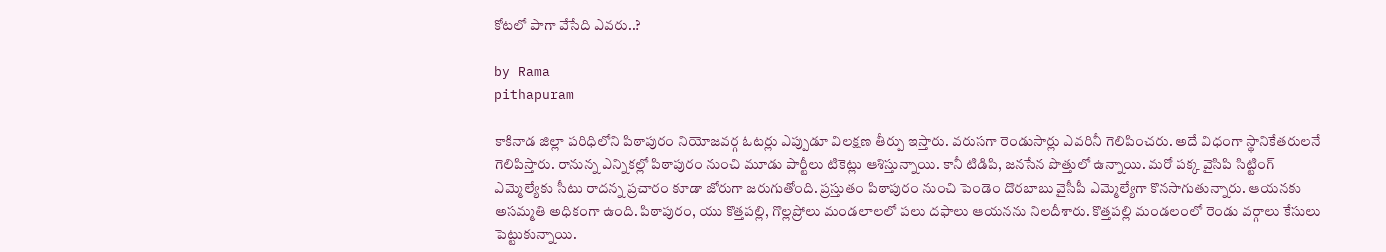కోటలో పాగా వేసేది ఎవరు..?

by Rama
pithapuram

కాకినాడ జిల్లా పరిధిలోని పిఠాపురం నియోజవర్గ ఓటర్లు ఎప్పుడూ విలక్షణ తీర్పు ఇస్తారు. వరుసగా రెండుసార్లు ఎవరినీ గెలిపించరు. అదే విధంగా స్థానికేతరులనే గెలిపిస్తారు. రానున్న ఎన్నికల్లో పిఠాపురం నుంచి మూడు పార్టీలు టికెట్లు ఆశిస్తున్నాయి. కానీ టిడిపి, జనసేన పొత్తులో ఉన్నాయి. మరో పక్క వైసిపి సిట్టింగ్ ఎమ్మెల్యేకు సీటు రాదన్న ప్రచారం కూడా జోరుగా జరుగుతోంది. ప్రస్తుతం పిఠాపురం నుంచి పెండెం దొరబాబు వైసీపీ ఎమ్మెల్యేగా కొనసాగుతున్నారు. ఆయనకు అసమ్మతి అధికంగా ఉంది. పిఠాపురం, యు కొత్తపల్లి, గొల్లప్రోలు మండలాలలో పలు దఫాలు ఆయనను నిలదీశారు. కొత్తపల్లి మండలంలో రెండు వర్గాలు కేసులు పెట్టుకున్నాయి.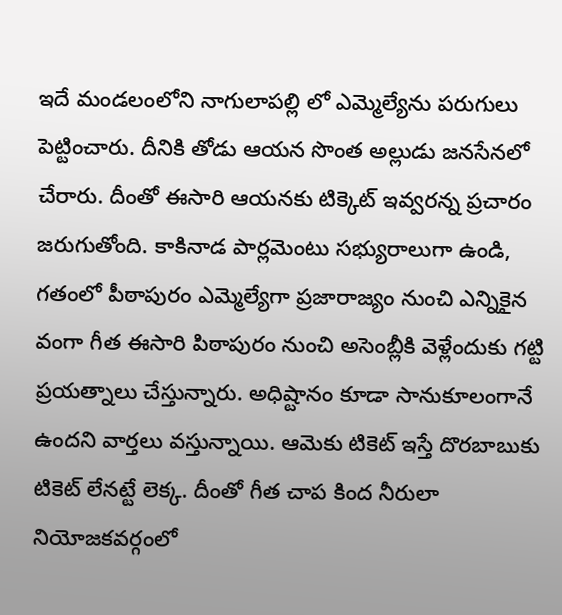ఇదే మండలంలోని నాగులాపల్లి లో ఎమ్మెల్యేను పరుగులు పెట్టించారు. దీనికి తోడు ఆయన సొంత అల్లుడు జనసేనలో చేరారు. దీంతో ఈసారి ఆయనకు టిక్కెట్ ఇవ్వరన్న ప్రచారం జరుగుతోంది. కాకినాడ పార్లమెంటు సభ్యురాలుగా ఉండి, గతంలో పీఠాపురం ఎమ్మెల్యేగా ప్రజారాజ్యం నుంచి ఎన్నికైన వంగా గీత ఈసారి పిఠాపురం నుంచి అసెంబ్లీకి వెళ్లేందుకు గట్టి ప్రయత్నాలు చేస్తున్నారు. అధిష్టానం కూడా సానుకూలంగానే ఉందని వార్తలు వస్తున్నాయి. ఆమెకు టికెట్ ఇస్తే దొరబాబుకు టికెట్ లేనట్టే లెక్క. దీంతో గీత చాప కింద నీరులా నియోజకవర్గంలో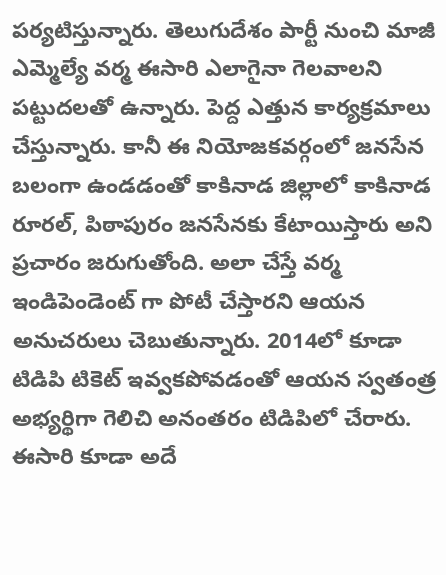పర్యటిస్తున్నారు. తెలుగుదేశం పార్టీ నుంచి మాజీ ఎమ్మెల్యే వర్మ ఈసారి ఎలాగైనా గెలవాలని పట్టుదలతో ఉన్నారు. పెద్ద ఎత్తున కార్యక్రమాలు చేస్తున్నారు. కానీ ఈ నియోజకవర్గంలో జనసేన బలంగా ఉండడంతో కాకినాడ జిల్లాలో కాకినాడ రూరల్, పిఠాపురం జనసేనకు కేటాయిస్తారు అని ప్రచారం జరుగుతోంది. అలా చేస్తే వర్మ ఇండిపెండెంట్ గా పోటీ చేస్తారని ఆయన అనుచరులు చెబుతున్నారు. 2014లో కూడా టిడిపి టికెట్ ఇవ్వకపోవడంతో ఆయన స్వతంత్ర అభ్యర్థిగా గెలిచి అనంతరం టిడిపిలో చేరారు. ఈసారి కూడా అదే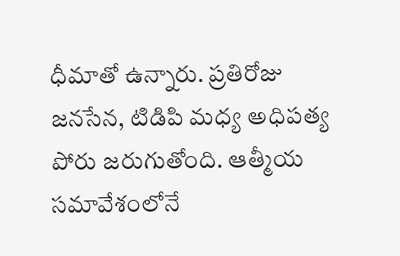ధీమాతో ఉన్నారు. ప్రతిరోజు జనసేన, టిడిపి మధ్య అధిపత్య పోరు జరుగుతోంది. ఆత్మీయ సమావేశంలోనే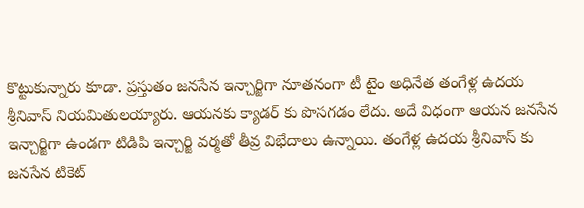కొట్టుకున్నారు కూడా. ప్రస్తుతం జనసేన ఇన్చార్జిగా నూతనంగా టీ టైం అధినేత తంగేళ్ల ఉదయ శ్రీనివాస్ నియమితులయ్యారు. ఆయనకు క్యాడర్ కు పొసగడం లేదు. అదే విధంగా ఆయన జనసేన ఇన్చార్జిగా ఉండగా టిడిపి ఇన్చార్జి వర్మతో తీవ్ర విభేదాలు ఉన్నాయి. తంగేళ్ల ఉదయ శ్రీనివాస్ కు జనసేన టికెట్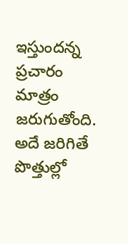ఇస్తుందన్న ప్రచారం మాత్రం జరుగుతోంది. అదే జరిగితే పొత్తుల్లో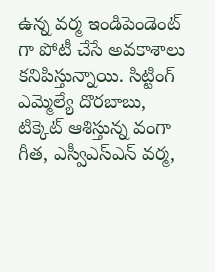ఉన్న వర్మ ఇండిపెండెంట్ గా పోటీ చేసే అవకాశాలు కనిపిస్తున్నాయి. సిట్టింగ్ ఎమ్మెల్యే దొరబాబు, టిక్కెట్ ఆశిస్తున్న వంగా గీత, ఎస్వీఎస్ఎన్ వర్మ,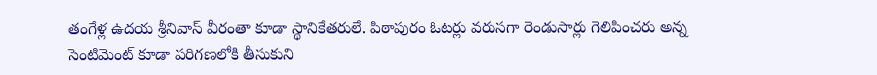తంగేళ్ల ఉదయ శ్రీనివాస్ వీరంతా కూడా స్థానికేతరులే. పిఠాపురం ఓటర్లు వరుసగా రెండుసార్లు గెలిపించరు అన్న సెంటిమెంట్ కూడా పరిగణలోకి తీసుకుని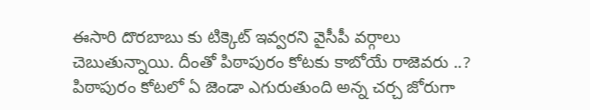ఈసారి దొరబాబు కు టిక్కెట్ ఇవ్వరని వైసీపీ వర్గాలు చెబుతున్నాయి. దీంతో పిఠాపురం కోటకు కాబోయే రాజెవరు ..? పిఠాపురం కోటలో ఏ జెండా ఎగురుతుంది అన్న చర్చ జోరుగా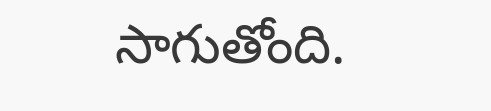సాగుతోంది.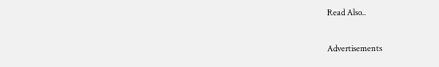Read Also..

Advertisements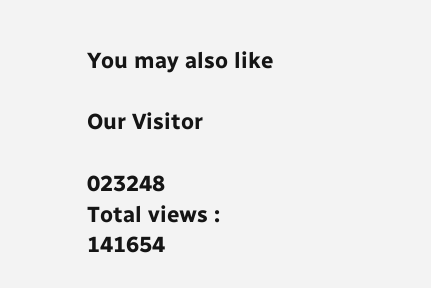You may also like

Our Visitor

023248
Total views : 141654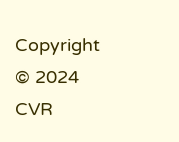Copyright © 2024 CVR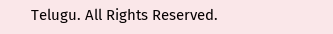Telugu. All Rights Reserved.